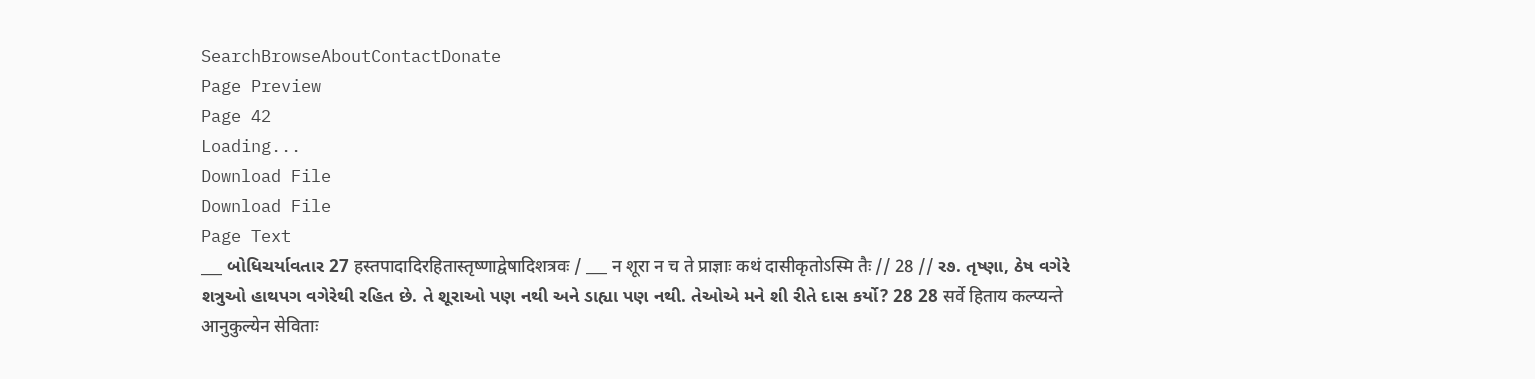SearchBrowseAboutContactDonate
Page Preview
Page 42
Loading...
Download File
Download File
Page Text
___ બોધિચર્યાવતાર 27 हस्तपादादिरहितास्तृष्णाद्वेषादिशत्रवः / ___ न शूरा न च ते प्राज्ञाः कथं दासीकृतोऽस्मि तैः // 28 // ર૭. તૃષ્ણા, ઠેષ વગેરે શત્રુઓ હાથપગ વગેરેથી રહિત છે. તે શૂરાઓ પણ નથી અને ડાહ્યા પણ નથી. તેઓએ મને શી રીતે દાસ કર્યો? 28 28 सर्वे हिताय कल्प्यन्ते आनुकुल्येन सेविताः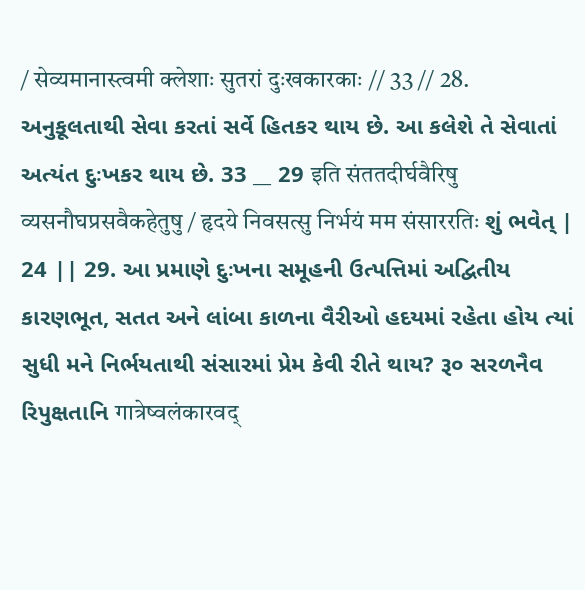/ सेव्यमानास्त्वमी क्लेशाः सुतरां दुःखकारकाः // 33 // 28. અનુકૂલતાથી સેવા કરતાં સર્વે હિતકર થાય છે. આ કલેશે તે સેવાતાં અત્યંત દુઃખકર થાય છે. 33 __ 29 इति संततदीर्घवैरिषु व्यसनौघप्रसवैकहेतुषु / हृदये निवसत्सु निर्भयं मम संसाररतिः શું ભવેત્ | 24 || 29. આ પ્રમાણે દુઃખના સમૂહની ઉત્પત્તિમાં અદ્વિતીય કારણભૂત, સતત અને લાંબા કાળના વૈરીઓ હદયમાં રહેતા હોય ત્યાં સુધી મને નિર્ભયતાથી સંસારમાં પ્રેમ કેવી રીતે થાય? રૂ૦ સરળનૈવ રિપુક્ષતાનિ गात्रेष्वलंकारवद्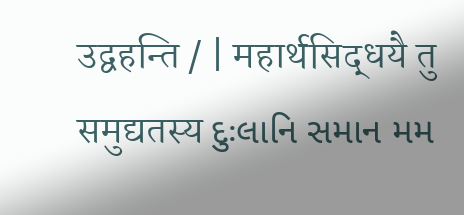उद्वहन्ति / | महार्थसिद्धयै तु समुद्यतस्य દુઃલાનિ સમાન મમ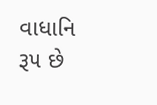વાધાનિ રૂ૫ છે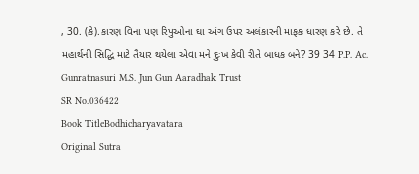, 30. (કે).કારણ વિના પણ રિપુઓના ઘા અંગ ઉપર અલંકારની માફક ધારણ કરે છે. તે મહાર્થની સિદ્ધિ માટે તૈયાર થયેલા એવા મને દુઃખ કેવી રીતે બાધક બને? 39 34 P.P. Ac. Gunratnasuri M.S. Jun Gun Aaradhak Trust
SR No.036422
Book TitleBodhicharyavatara
Original Sutra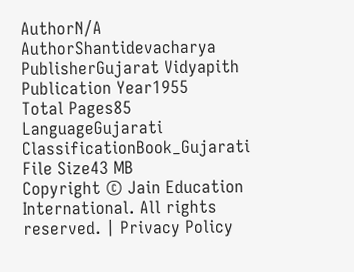AuthorN/A
AuthorShantidevacharya
PublisherGujarat Vidyapith
Publication Year1955
Total Pages85
LanguageGujarati
ClassificationBook_Gujarati
File Size43 MB
Copyright © Jain Education International. All rights reserved. | Privacy Policy